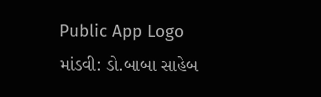Public App Logo
માંડવી: ડો.બાબા સાહેબ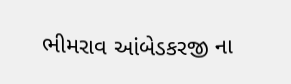ભીમરાવ આંબેડકરજી ના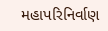મહાપરિનિર્વાણ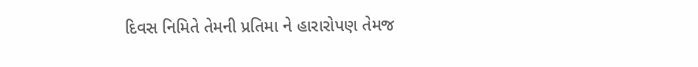દિવસ નિમિતે તેમની પ્રતિમા ને હારારોપણ તેમજ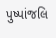પુષ્પાંજલિ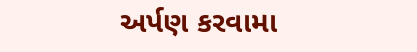અર્પણ કરવામા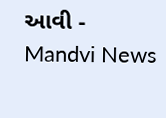આવી - Mandvi News